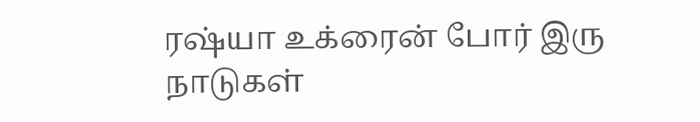ரஷ்யா உக்ரைன் போர் இரு நாடுகள்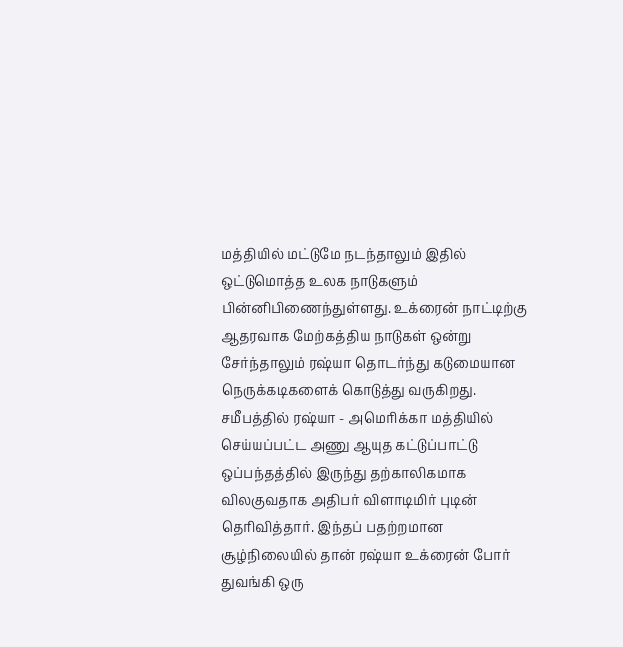மத்தியில் மட்டுமே நடந்தாலும் இதில் ஒட்டுமொத்த உலக நாடுகளும் பின்னிபிணைந்துள்ளது. உக்ரைன் நாட்டிற்கு ஆதரவாக மேற்கத்திய நாடுகள் ஒன்று சேர்ந்தாலும் ரஷ்யா தொடர்ந்து கடுமையான நெருக்கடிகளைக் கொடுத்து வருகிறது. சமீபத்தில் ரஷ்யா - அமெரிக்கா மத்தியில் செய்யப்பட்ட அணு ஆயுத கட்டுப்பாட்டு ஒப்பந்தத்தில் இருந்து தற்காலிகமாக விலகுவதாக அதிபர் விளாடிமிர் புடின் தெரிவித்தார். இந்தப் பதற்றமான சூழ்நிலையில் தான் ரஷ்யா உக்ரைன் போர் துவங்கி ஒரு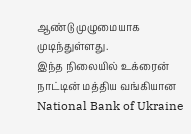ஆண்டு முழுமையாக முடிந்துள்ளது.
இந்த நிலையில் உக்ரைன் நாட்டின் மத்திய வங்கியான National Bank of Ukraine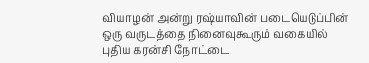வியாழன் அன்று ரஷ்யாவின் படையெடுப்பின் ஒரு வருடத்தை நினைவுகூரும் வகையில் புதிய கரன்சி நோட்டை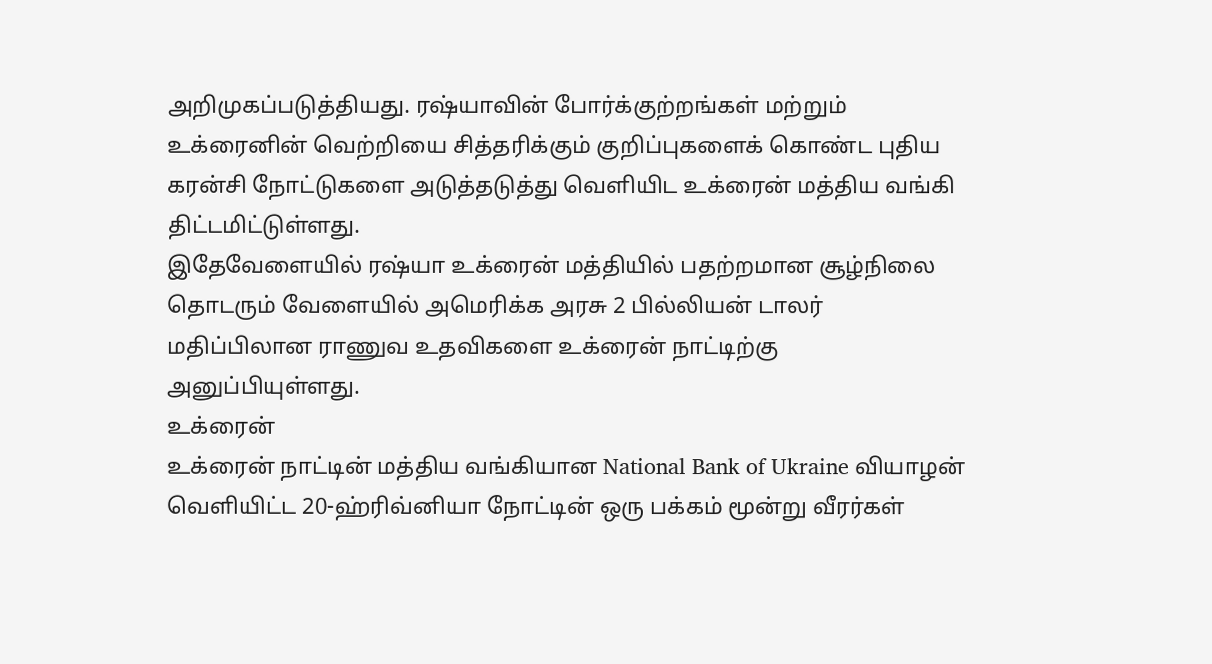அறிமுகப்படுத்தியது. ரஷ்யாவின் போர்க்குற்றங்கள் மற்றும் உக்ரைனின் வெற்றியை சித்தரிக்கும் குறிப்புகளைக் கொண்ட புதிய கரன்சி நோட்டுகளை அடுத்தடுத்து வெளியிட உக்ரைன் மத்திய வங்கி திட்டமிட்டுள்ளது.
இதேவேளையில் ரஷ்யா உக்ரைன் மத்தியில் பதற்றமான சூழ்நிலை தொடரும் வேளையில் அமெரிக்க அரசு 2 பில்லியன் டாலர் மதிப்பிலான ராணுவ உதவிகளை உக்ரைன் நாட்டிற்கு அனுப்பியுள்ளது.
உக்ரைன்
உக்ரைன் நாட்டின் மத்திய வங்கியான National Bank of Ukraine வியாழன் வெளியிட்ட 20-ஹ்ரிவ்னியா நோட்டின் ஒரு பக்கம் மூன்று வீரர்கள்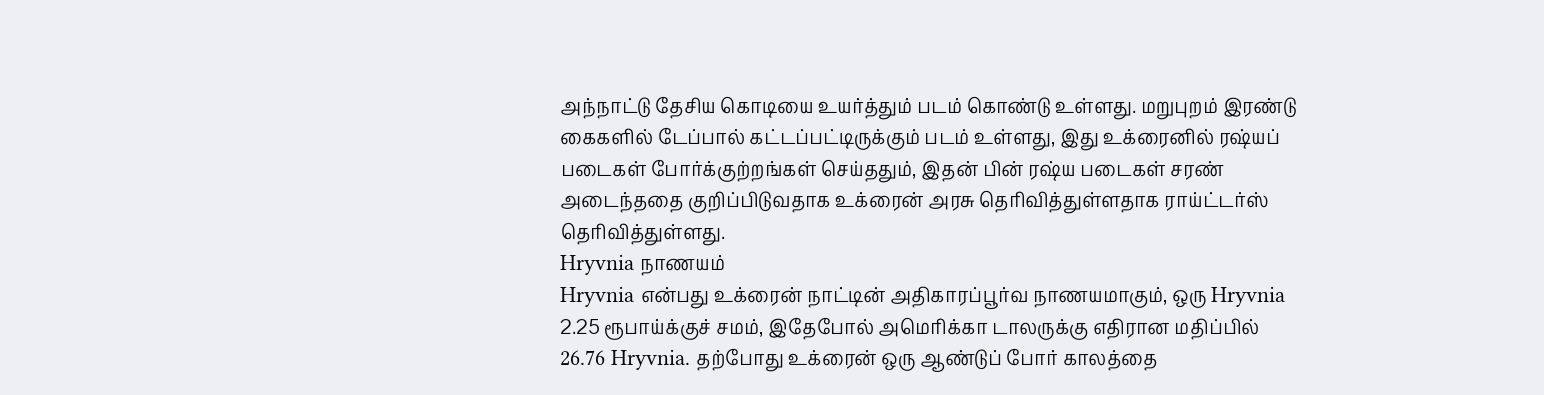அந்நாட்டு தேசிய கொடியை உயர்த்தும் படம் கொண்டு உள்ளது. மறுபுறம் இரண்டு கைகளில் டேப்பால் கட்டப்பட்டிருக்கும் படம் உள்ளது, இது உக்ரைனில் ரஷ்யப் படைகள் போர்க்குற்றங்கள் செய்ததும், இதன் பின் ரஷ்ய படைகள் சரண் அடைந்ததை குறிப்பிடுவதாக உக்ரைன் அரசு தெரிவித்துள்ளதாக ராய்ட்டர்ஸ் தெரிவித்துள்ளது.
Hryvnia நாணயம்
Hryvnia என்பது உக்ரைன் நாட்டின் அதிகாரப்பூர்வ நாணயமாகும், ஒரு Hryvnia 2.25 ரூபாய்க்குச் சமம், இதேபோல் அமெரிக்கா டாலருக்கு எதிரான மதிப்பில் 26.76 Hryvnia. தற்போது உக்ரைன் ஒரு ஆண்டுப் போர் காலத்தை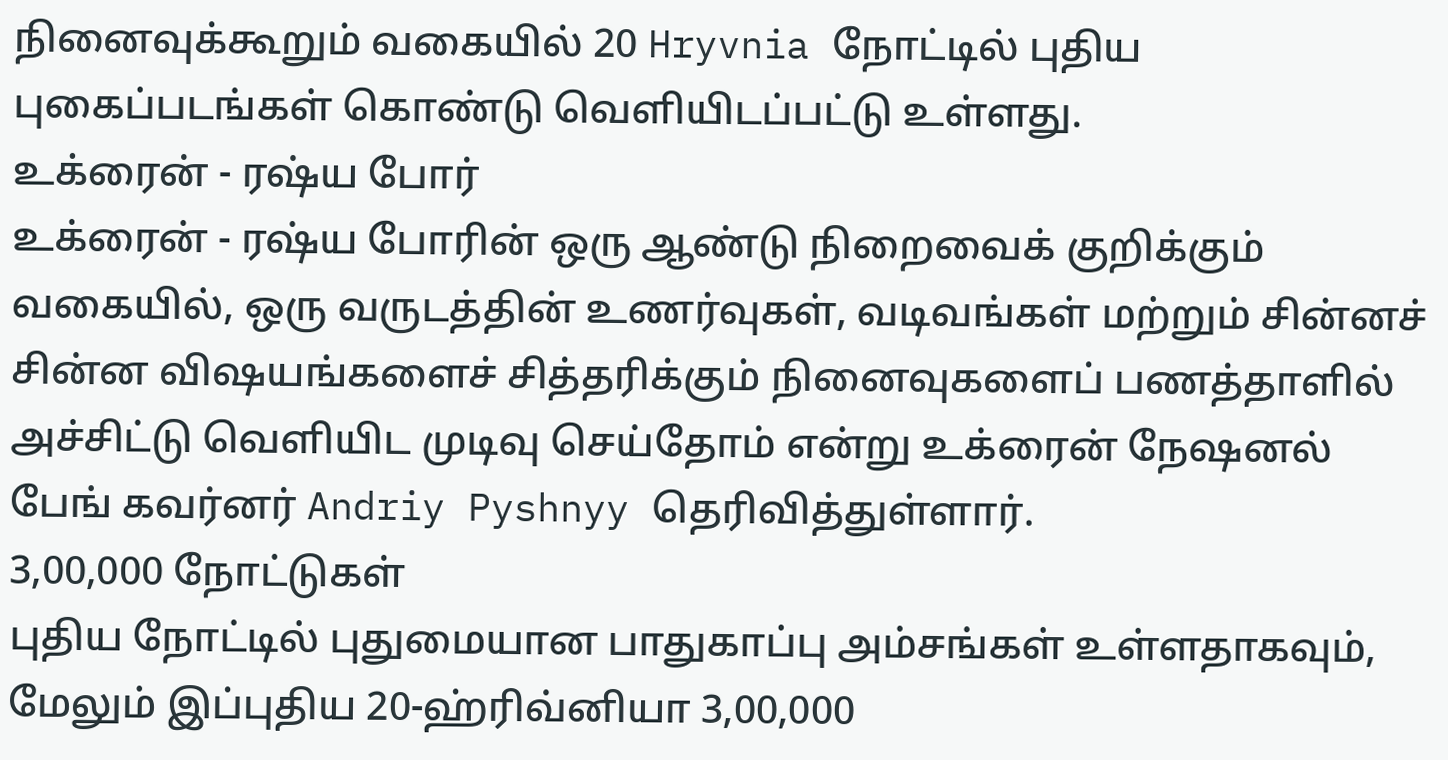நினைவுக்கூறும் வகையில் 20 Hryvnia நோட்டில் புதிய புகைப்படங்கள் கொண்டு வெளியிடப்பட்டு உள்ளது.
உக்ரைன் - ரஷ்ய போர்
உக்ரைன் - ரஷ்ய போரின் ஒரு ஆண்டு நிறைவைக் குறிக்கும் வகையில், ஒரு வருடத்தின் உணர்வுகள், வடிவங்கள் மற்றும் சின்னச் சின்ன விஷயங்களைச் சித்தரிக்கும் நினைவுகளைப் பணத்தாளில் அச்சிட்டு வெளியிட முடிவு செய்தோம் என்று உக்ரைன் நேஷனல் பேங் கவர்னர் Andriy Pyshnyy தெரிவித்துள்ளார்.
3,00,000 நோட்டுகள்
புதிய நோட்டில் புதுமையான பாதுகாப்பு அம்சங்கள் உள்ளதாகவும், மேலும் இப்புதிய 20-ஹ்ரிவ்னியா 3,00,000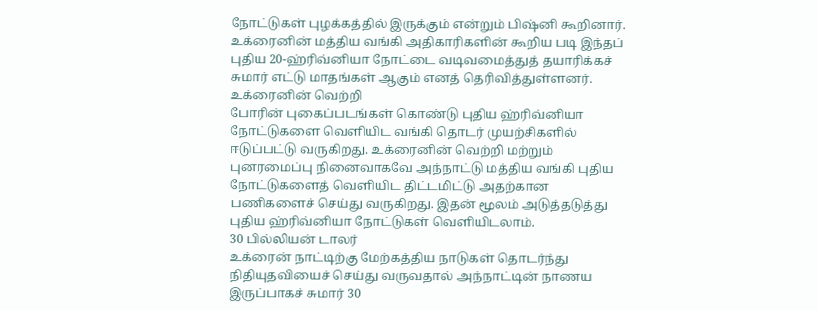நோட்டுகள் புழக்கத்தில் இருக்கும் என்றும் பிஷ்னி கூறினார். உக்ரைனின் மத்திய வங்கி அதிகாரிகளின் கூறிய படி இந்தப் புதிய 20-ஹ்ரிவ்னியா நோட்டை வடிவமைத்துத் தயாரிக்கச் சுமார் எட்டு மாதங்கள் ஆகும் எனத் தெரிவித்துள்ளனர்.
உக்ரைனின் வெற்றி
போரின் புகைப்படங்கள் கொண்டு புதிய ஹ்ரிவ்னியா நோட்டுகளை வெளியிட வங்கி தொடர் முயற்சிகளில் ஈடுப்பட்டு வருகிறது. உக்ரைனின் வெற்றி மற்றும் புனரமைப்பு நினைவாகவே அந்நாட்டு மத்திய வங்கி புதிய நோட்டுகளைத் வெளியிட திட்டமிட்டு அதற்கான பணிகளைச் செய்து வருகிறது. இதன் மூலம் அடுத்தடுத்து புதிய ஹ்ரிவ்னியா நோட்டுகள் வெளியிடலாம்.
30 பில்லியன் டாலர்
உக்ரைன் நாட்டிற்கு மேற்கத்திய நாடுகள் தொடர்ந்து நிதியுதவியைச் செய்து வருவதால் அந்நாட்டின் நாணய இருப்பாகச் சுமார் 30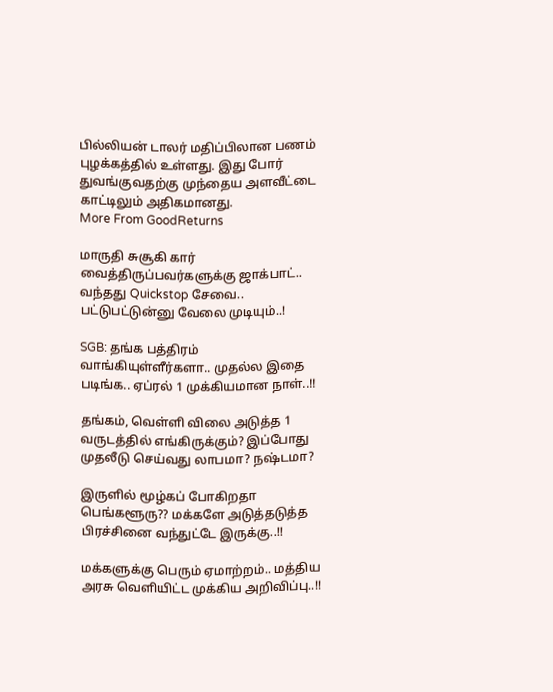பில்லியன் டாலர் மதிப்பிலான பணம் புழக்கத்தில் உள்ளது. இது போர் துவங்குவதற்கு முந்தைய அளவீட்டை காட்டிலும் அதிகமானது.
More From GoodReturns

மாருதி சுசூகி கார் வைத்திருப்பவர்களுக்கு ஜாக்பாட்.. வந்தது Quickstop சேவை.. பட்டுபட்டுன்னு வேலை முடியும்..!

SGB: தங்க பத்திரம் வாங்கியுள்ளீர்களா.. முதல்ல இதை படிங்க.. ஏப்ரல் 1 முக்கியமான நாள்..!!

தங்கம், வெள்ளி விலை அடுத்த 1 வருடத்தில் எங்கிருக்கும்? இப்போது முதலீடு செய்வது லாபமா? நஷ்டமா?

இருளில் மூழ்கப் போகிறதா பெங்களூரு?? மக்களே அடுத்தடுத்த பிரச்சினை வந்துட்டே இருக்கு..!!

மக்களுக்கு பெரும் ஏமாற்றம்.. மத்திய அரசு வெளியிட்ட முக்கிய அறிவிப்பு..!!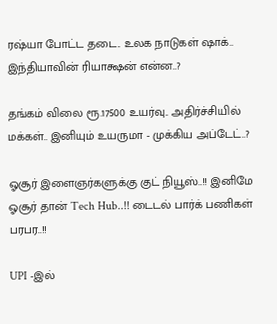ரஷ்யா போட்ட தடை.. உலக நாடுகள் ஷாக்.. இந்தியாவின் ரியாக்ஷன் என்ன..?

தங்கம் விலை ரூ.17500 உயர்வு.. அதிர்ச்சியில் மக்கள்.. இனியும் உயருமா - முக்கிய அப்டேட்..?

ஓசூர் இளைஞர்களுக்கு குட் நியூஸ்..!! இனிமே ஓசூர் தான் Tech Hub..!! டைடல் பார்க் பணிகள் பரபர..!!

UPI -இல்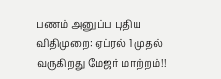பணம் அனுப்ப புதிய விதிமுறை: ஏப்ரல் 1 முதல் வருகிறது மேஜர் மாற்றம்!!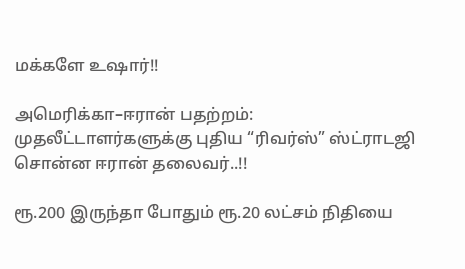மக்களே உஷார்!!

அமெரிக்கா–ஈரான் பதற்றம்: முதலீட்டாளர்களுக்கு புதிய “ரிவர்ஸ்” ஸ்ட்ராடஜி சொன்ன ஈரான் தலைவர்..!!

ரூ.200 இருந்தா போதும் ரூ.20 லட்சம் நிதியை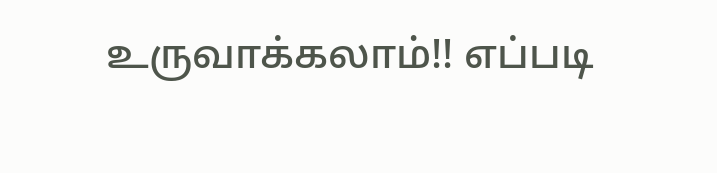உருவாக்கலாம்!! எப்படி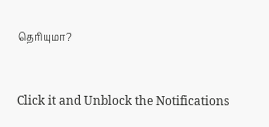தெரியுமா?



Click it and Unblock the Notifications